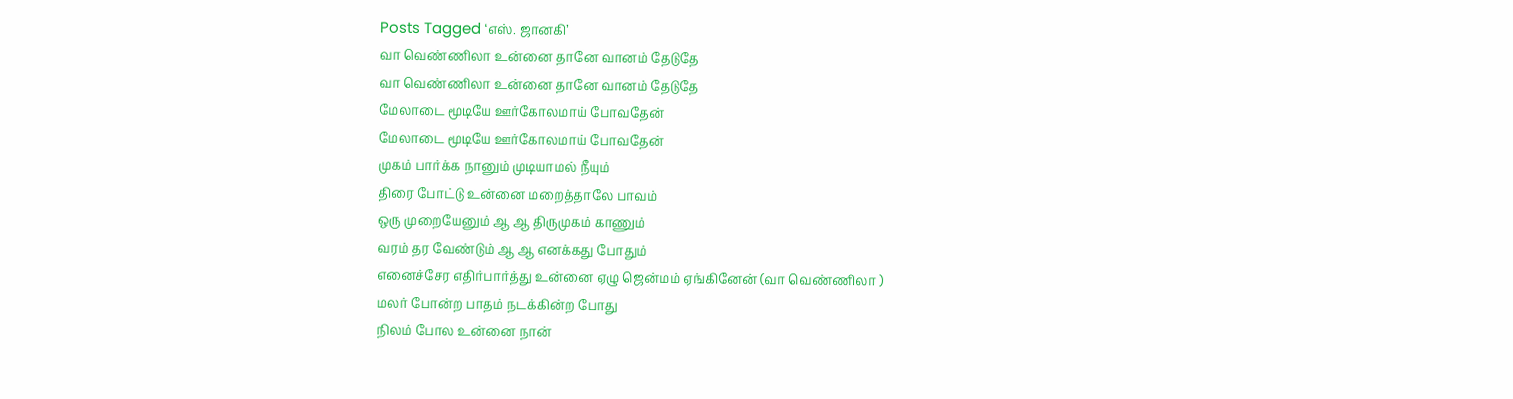Posts Tagged ‘எஸ். ஜானகி’
வா வெண்ணிலா உன்னை தானே வானம் தேடுதே
வா வெண்ணிலா உன்னை தானே வானம் தேடுதே
மேலாடை மூடியே ஊர்கோலமாய் போவதேன்
மேலாடை மூடியே ஊர்கோலமாய் போவதேன்
முகம் பார்க்க நானும் முடியாமல் நீயும்
திரை போட்டு உன்னை மறைத்தாலே பாவம்
ஒரு முறையேனும் ஆ ஆ திருமுகம் காணும்
வரம் தர வேண்டும் ஆ ஆ எனக்கது போதும்
எனைச்சேர எதிர்பார்த்து உன்னை ஏழு ஜென்மம் ஏங்கினேன் (வா வெண்ணிலா )
மலர் போன்ற பாதம் நடக்கின்ற போது
நிலம் போல உன்னை நான்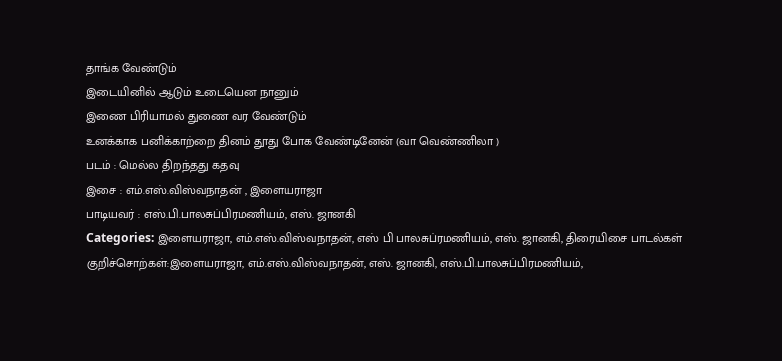தாங்க வேண்டும்
இடையினில் ஆடும் உடையென நானும்
இணை பிரியாமல் துணை வர வேண்டும்
உனக்காக பனிக்காற்றை தினம் தூது போக வேண்டினேன் (வா வெண்ணிலா )
படம் : மெல்ல திறந்தது கதவு
இசை : எம்.எஸ்.விஸ்வநாதன் , இளையராஜா
பாடியவர் : எஸ்.பி.பாலசுப்பிரமணியம், எஸ். ஜானகி
Categories: இளையராஜா, எம்.எஸ்.விஸ்வநாதன், எஸ் பி பாலசுப்ரமணியம், எஸ். ஜானகி, திரையிசை பாடல்கள்
குறிச்சொற்கள்:இளையராஜா, எம்.எஸ்.விஸ்வநாதன், எஸ். ஜானகி, எஸ்.பி.பாலசுப்பிரமணியம்,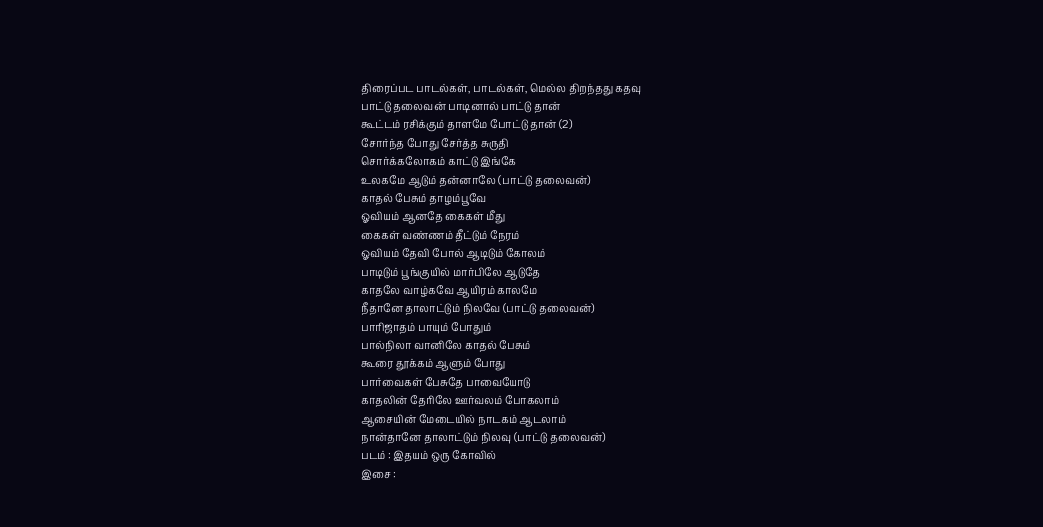திரைப்பட பாடல்கள், பாடல்கள், மெல்ல திறந்தது கதவு
பாட்டு தலைவன் பாடினால் பாட்டு தான்
கூட்டம் ரசிக்கும் தாளமே போட்டு தான் (2)
சோர்ந்த போது சேர்த்த சுருதி
சொர்க்கலோகம் காட்டு இங்கே
உலகமே ஆடும் தன்னாலே (பாட்டு தலைவன்)
காதல் பேசும் தாழம்பூவே
ஓவியம் ஆனதே கைகள் மீது
கைகள் வண்ணம் தீட்டும் நேரம்
ஓவியம் தேவி போல் ஆடிடும் கோலம்
பாடிடும் பூங்குயில் மார்பிலே ஆடுதே
காதலே வாழ்கவே ஆயிரம் காலமே
நீதானே தாலாட்டும் நிலவே (பாட்டு தலைவன்)
பாரிஜாதம் பாயும் போதும்
பால்நிலா வானிலே காதல் பேசும்
கூரை தூக்கம் ஆளும் போது
பார்வைகள் பேசுதே பாவையோடு
காதலின் தேரிலே ஊர்வலம் போகலாம்
ஆசையின் மேடையில் நாடகம் ஆடலாம்
நான்தானே தாலாட்டும் நிலவு (பாட்டு தலைவன்)
படம் : இதயம் ஒரு கோவில்
இசை :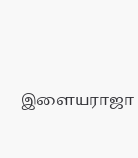இளையராஜா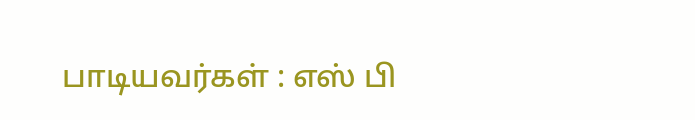பாடியவர்கள் : எஸ் பி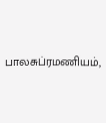பாலசுப்ரமணியம்,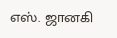எஸ். ஜானகி